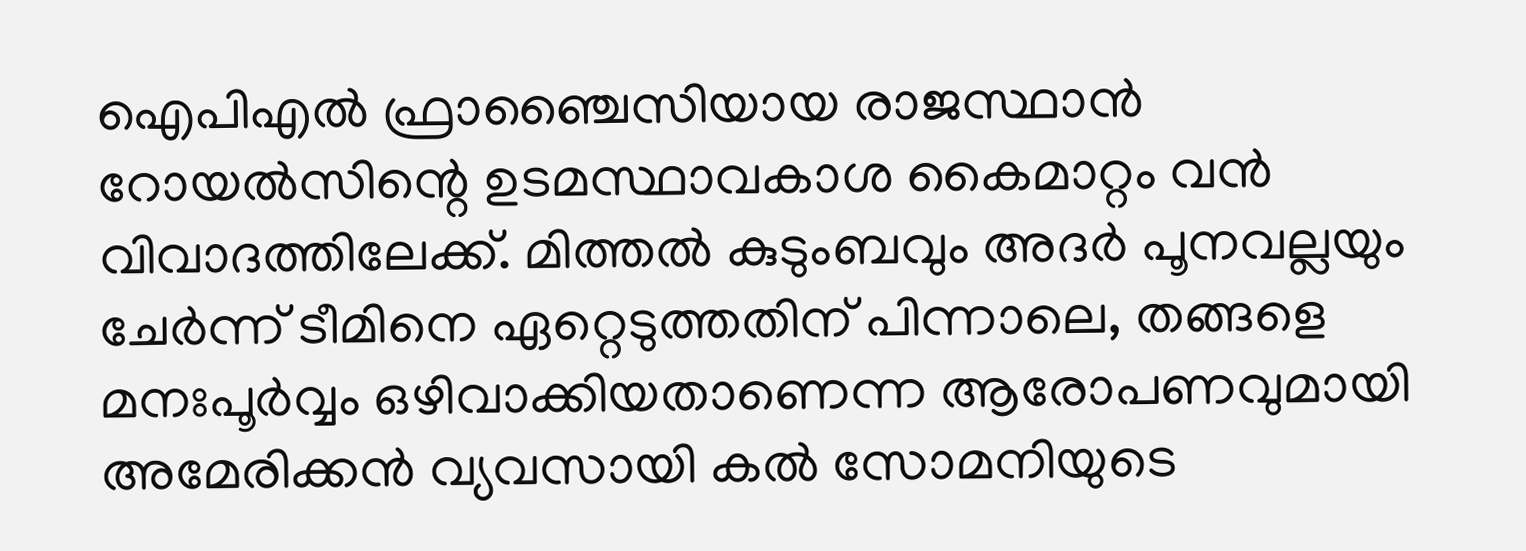ഐപിഎൽ ഫ്രാഞ്ചൈസിയായ രാജസ്ഥാൻ റോയൽസിന്റെ ഉടമസ്ഥാവകാശ കൈമാറ്റം വൻ വിവാദത്തിലേക്ക്. മിത്തൽ കുടുംബവും അദർ പൂനവല്ലയും ചേർന്ന് ടീമിനെ ഏറ്റെടുത്തതിന് പിന്നാലെ, തങ്ങളെ മനഃപൂർവ്വം ഒഴിവാക്കിയതാണെന്ന ആരോപണവുമായി അമേരിക്കൻ വ്യവസായി കൽ സോമനിയുടെ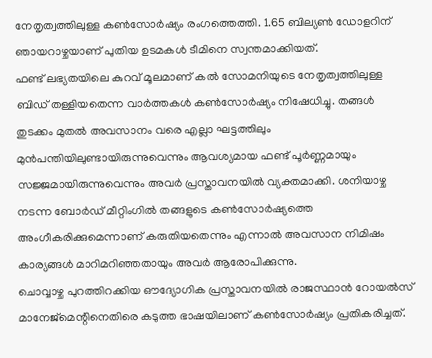നേതൃത്വത്തിലുള്ള കൺസോർഷ്യം രംഗത്തെത്തി. 1.65 ബില്യൺ ഡോളറിന് ഞായറാഴ്ചയാണ് പുതിയ ഉടമകൾ ടീമിനെ സ്വന്തമാക്കിയത്.
ഫണ്ട് ലഭ്യതയിലെ കുറവ് മൂലമാണ് കൽ സോമനിയുടെ നേതൃത്വത്തിലുള്ള ബിഡ് തള്ളിയതെന്ന വാർത്തകൾ കൺസോർഷ്യം നിഷേധിച്ചു. തങ്ങൾ തുടക്കം മുതൽ അവസാനം വരെ എല്ലാ ഘട്ടത്തിലും മുൻപന്തിയിലുണ്ടായിരുന്നുവെന്നും ആവശ്യമായ ഫണ്ട് പൂർണ്ണമായും സജ്ജമായിരുന്നുവെന്നും അവർ പ്രസ്താവനയിൽ വ്യക്തമാക്കി. ശനിയാഴ്ച നടന്ന ബോർഡ് മീറ്റിംഗിൽ തങ്ങളുടെ കൺസോർഷ്യത്തെ അംഗീകരിക്കുമെന്നാണ് കരുതിയതെന്നും എന്നാൽ അവസാന നിമിഷം കാര്യങ്ങൾ മാറിമറിഞ്ഞതായും അവർ ആരോപിക്കുന്നു.
ചൊവ്വാഴ്ച പുറത്തിറക്കിയ ഔദ്യോഗിക പ്രസ്താവനയിൽ രാജസ്ഥാൻ റോയൽസ് മാനേജ്മെന്റിനെതിരെ കടുത്ത ഭാഷയിലാണ് കൺസോർഷ്യം പ്രതികരിച്ചത്.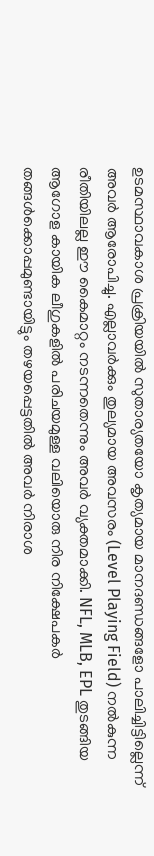ഉടമസ്ഥാവകാശ പ്രക്രിയയിൽ സുതാര്യതയോ കൃത്യമായ മാനദണ്ഡങ്ങളോ പാലിച്ചിട്ടില്ലെന്ന് അവർ ആരോപിച്ചു. എല്ലാവർക്കും തുല്യമായ അവസരം (Level Playing Field) നൽകുന്ന രീതിയിലല്ല ഈ കൈമാറ്റം നടന്നതെന്നും അവർ വ്യക്തമാക്കി. NFL, MLB, EPL തുടങ്ങിയ ആഗോള കായിക ലീഗുകളിൽ പരിചയമുള്ള വലിയൊരു നിര നിക്ഷേപകർ തങ്ങൾക്കൊപ്പമുണ്ടായിട്ടും തഴയപ്പെട്ടതിൽ അവർ നിരാശ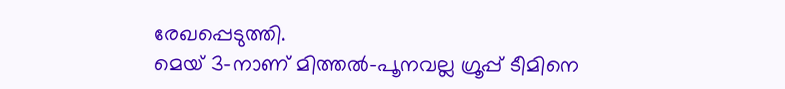രേഖപ്പെടുത്തി.
മെയ് 3-നാണ് മിത്തൽ-പൂനവല്ല ഗ്രൂപ്പ് ടീമിനെ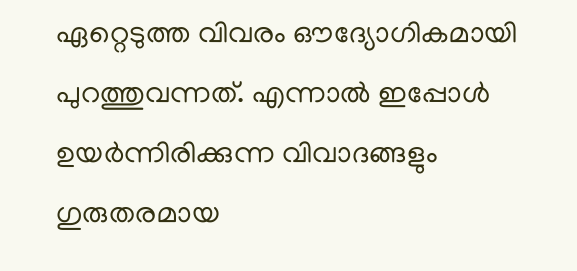ഏറ്റെടുത്ത വിവരം ഔദ്യോഗികമായി പുറത്തുവന്നത്. എന്നാൽ ഇപ്പോൾ ഉയർന്നിരിക്കുന്ന വിവാദങ്ങളും ഗുരുതരമായ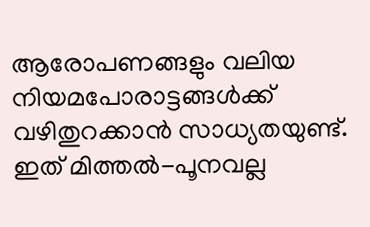ആരോപണങ്ങളും വലിയ നിയമപോരാട്ടങ്ങൾക്ക് വഴിതുറക്കാൻ സാധ്യതയുണ്ട്. ഇത് മിത്തൽ-പൂനവല്ല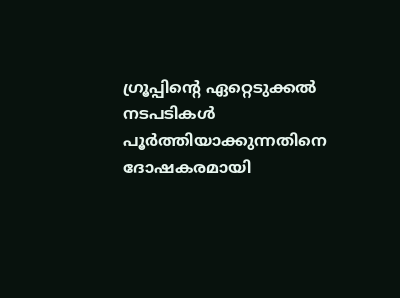ഗ്രൂപ്പിന്റെ ഏറ്റെടുക്കൽ നടപടികൾ പൂർത്തിയാക്കുന്നതിനെ ദോഷകരമായി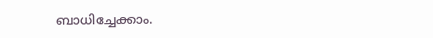ബാധിച്ചേക്കാം.